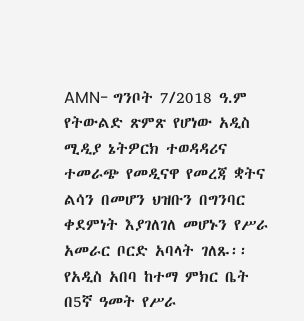AMN- ግንቦት 7/2018 ዓ.ም
የትውልድ ጽምጽ የሆነው አዲስ ሚዲያ ኔትዎርክ ተወዳዳሪና ተመራጭ የመዲናዋ የመረጃ ቋትና ልሳን በመሆን ህዝቡን በግንባር ቀደምነት እያገለገለ መሆኑን የሥራ አመራር ቦርድ አባላት ገለጹ፡፡
የአዲስ አበባ ከተማ ምክር ቤት በ5ኛ ዓመት የሥራ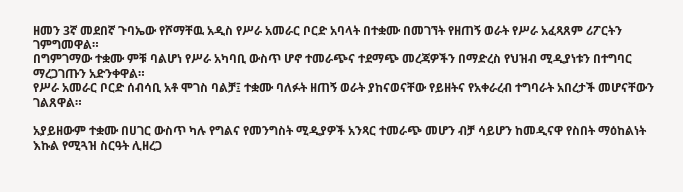ዘመን 3ኛ መደበኛ ጉባኤው የሾማቸዉ አዲስ የሥራ አመራር ቦርድ አባላት በተቋሙ በመገኘት የዘጠኝ ወራት የሥራ አፈጻጸም ሪፖርትን ገምግመዋል።
በግምገማው ተቋሙ ምቹ ባልሆነ የሥራ አካባቢ ውስጥ ሆኖ ተመራጭና ተደማጭ መረጃዎችን በማድረስ የህዝብ ሚዲያነቱን በተግባር ማረጋገጡን አድንቀዋል።
የሥራ አመራር ቦርድ ሰብሳቢ አቶ ሞገስ ባልቻ፤ ተቋሙ ባለፉት ዘጠኝ ወራት ያከናወናቸው የይዘትና የአቀራረብ ተግባራት አበረታች መሆናቸውን ገልጸዋል።

አያይዘውም ተቋሙ በሀገር ውስጥ ካሉ የግልና የመንግስት ሚዲያዎች አንጻር ተመራጭ መሆን ብቻ ሳይሆን ከመዲናዋ የስበት ማዕከልነት እኩል የሚጓዝ ስርዓት ሊዘረጋ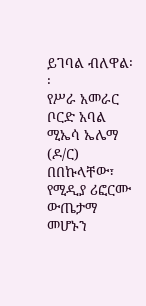ይገባል ብለዋል፡፡
የሥራ አመራር ቦርድ አባል ሚኤሳ ኤሌማ (ዶ/ር) በበኩላቸው፣ የሚዲያ ሪፎርሙ ውጤታማ መሆኑን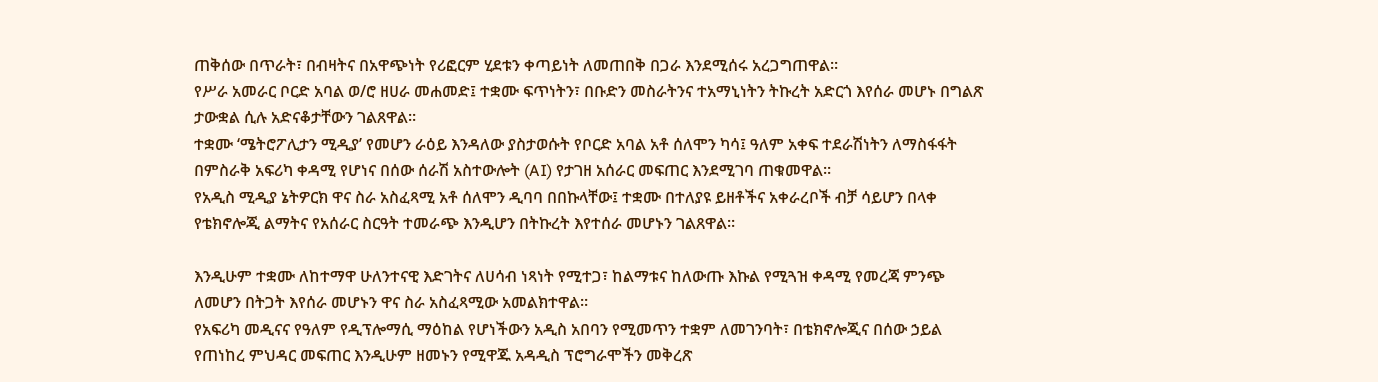ጠቅሰው በጥራት፣ በብዛትና በአዋጭነት የሪፎርም ሂደቱን ቀጣይነት ለመጠበቅ በጋራ እንደሚሰሩ አረጋግጠዋል።
የሥራ አመራር ቦርድ አባል ወ/ሮ ዘሀራ መሐመድ፤ ተቋሙ ፍጥነትን፣ በቡድን መስራትንና ተአማኒነትን ትኩረት አድርጎ እየሰራ መሆኑ በግልጽ ታውቋል ሲሉ አድናቆታቸውን ገልጸዋል።
ተቋሙ ‘ሜትሮፖሊታን ሚዲያ’ የመሆን ራዕይ እንዳለው ያስታወሱት የቦርድ አባል አቶ ሰለሞን ካሳ፤ ዓለም አቀፍ ተደራሽነትን ለማስፋፋት በምስራቅ አፍሪካ ቀዳሚ የሆነና በሰው ሰራሽ አስተውሎት (AI) የታገዘ አሰራር መፍጠር እንደሚገባ ጠቁመዋል።
የአዲስ ሚዲያ ኔትዎርክ ዋና ስራ አስፈጻሚ አቶ ሰለሞን ዲባባ በበኩላቸው፤ ተቋሙ በተለያዩ ይዘቶችና አቀራረቦች ብቻ ሳይሆን በላቀ የቴክኖሎጂ ልማትና የአሰራር ስርዓት ተመራጭ እንዲሆን በትኩረት እየተሰራ መሆኑን ገልጸዋል።

እንዲሁም ተቋሙ ለከተማዋ ሁለንተናዊ እድገትና ለሀሳብ ነጻነት የሚተጋ፣ ከልማቱና ከለውጡ እኩል የሚጓዝ ቀዳሚ የመረጃ ምንጭ ለመሆን በትጋት እየሰራ መሆኑን ዋና ስራ አስፈጻሚው አመልክተዋል።
የአፍሪካ መዲናና የዓለም የዲፕሎማሲ ማዕከል የሆነችውን አዲስ አበባን የሚመጥን ተቋም ለመገንባት፣ በቴክኖሎጂና በሰው ኃይል የጠነከረ ምህዳር መፍጠር እንዲሁም ዘመኑን የሚዋጁ አዳዲስ ፕሮግራሞችን መቅረጽ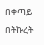በቀጣይ በትኩረት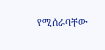የሚሰራባቸው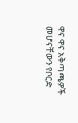ዋና ዋና አቅጣጫዎች መሆናቸውን የቦርድ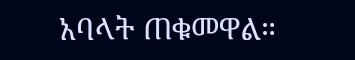አባላት ጠቁመዋል።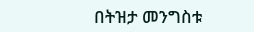በትዝታ መንግስቱ